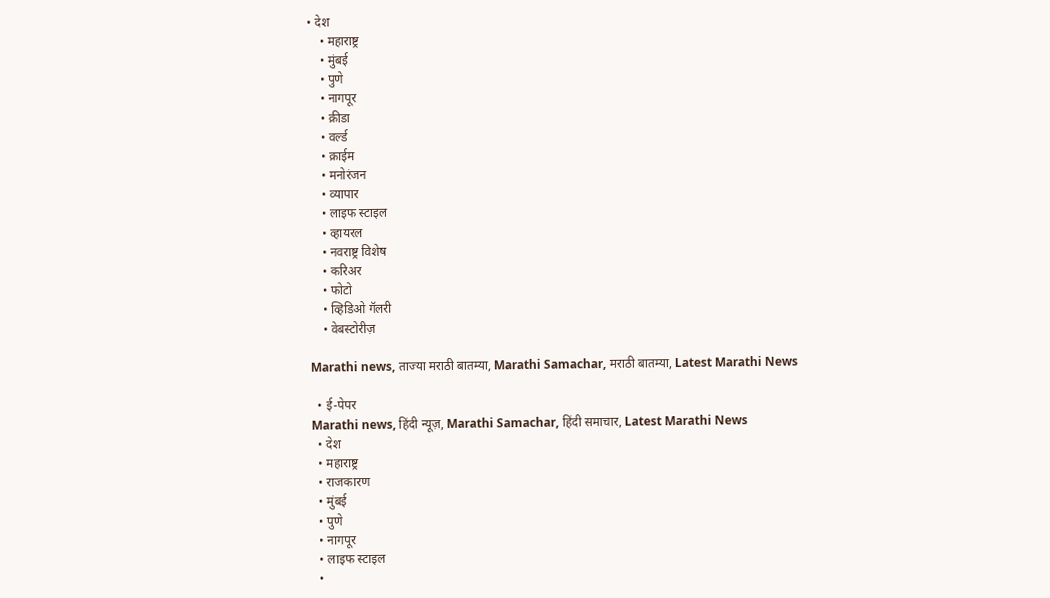• देश
    • महाराष्ट्र
    • मुंबई
    • पुणे
    • नागपूर
    • क्रीडा
    • वर्ल्ड
    • क्राईम
    • मनोरंजन
    • व्यापार
    • लाइफ स्टाइल
    • व्हायरल
    • नवराष्ट्र विशेष
    • करिअर
    • फोटो
    • व्हिडिओ गॅलरी
    • वेबस्टोरीज़

Marathi news, ताज्या मराठी बातम्या, Marathi Samachar, मराठी बातम्या, Latest Marathi News

  • ई-पेपर
Marathi news, हिंदी न्यूज़, Marathi Samachar, हिंदी समाचार, Latest Marathi News
  • देश
  • महाराष्ट्र
  • राजकारण
  • मुंबई
  • पुणे
  • नागपूर
  • लाइफ स्टाइल
  •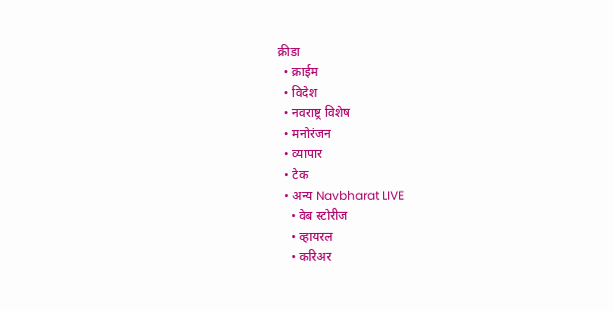क्रीडा
  • क्राईम
  • विदेश
  • नवराष्ट्र विशेष
  • मनोरंजन
  • व्यापार
  • टेक
  • अन्य Navbharat LIVE
    • वेब स्टोरीज
    • व्हायरल
    • करिअर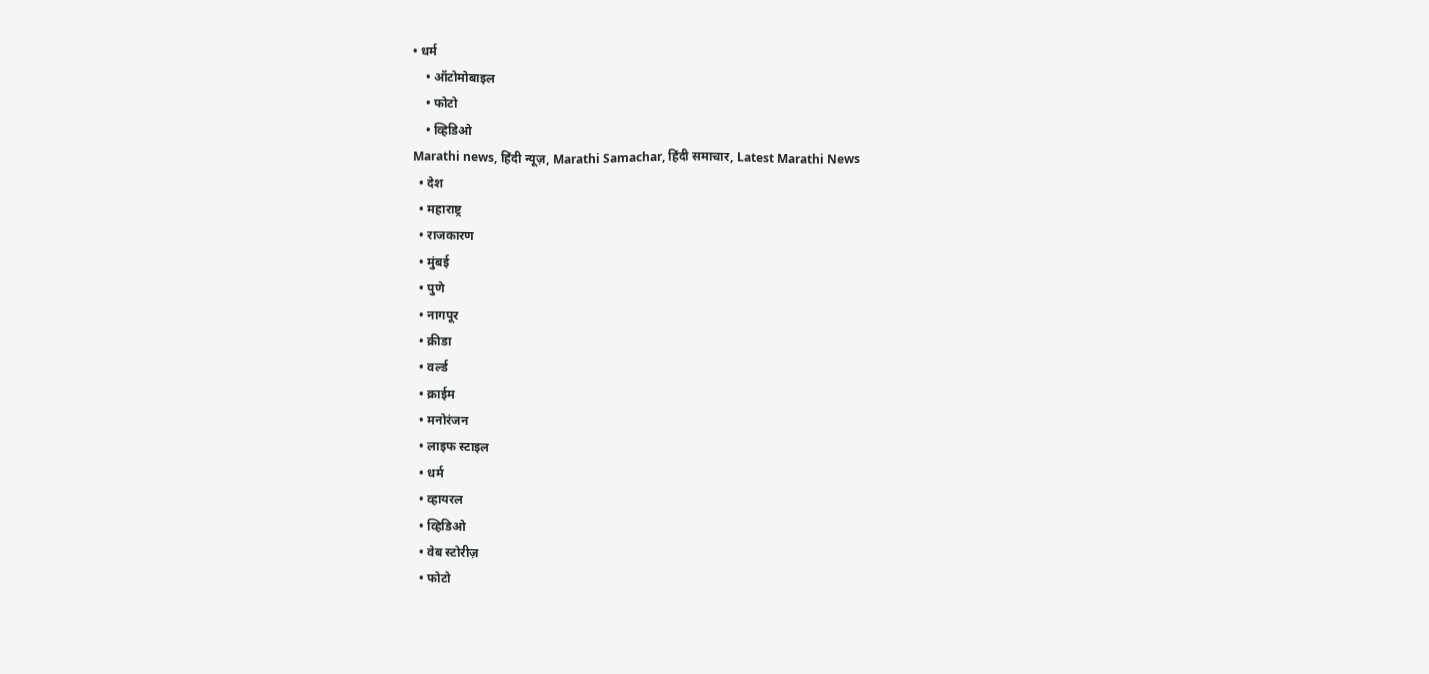• धर्म
    • ऑटोमोबाइल
    • फोटो
    • व्हिडिओ
Marathi news, हिंदी न्यूज़, Marathi Samachar, हिंदी समाचार, Latest Marathi News
  • देश
  • महाराष्ट्र
  • राजकारण
  • मुंबई
  • पुणे
  • नागपूर
  • क्रीडा
  • वर्ल्ड
  • क्राईम
  • मनोरंजन
  • लाइफ स्टाइल
  • धर्म
  • व्हायरल
  • व्हिडिओ
  • वेब स्टोरीज़
  • फोटो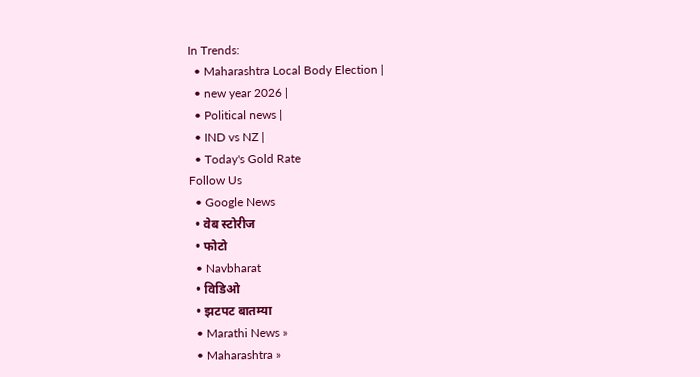In Trends:
  • Maharashtra Local Body Election |
  • new year 2026 |
  • Political news |
  • IND vs NZ |
  • Today's Gold Rate
Follow Us
  • Google News
  • वेब स्टोरीज
  • फोटो
  • Navbharat
  • विडिओ
  • झटपट बातम्या
  • Marathi News »
  • Maharashtra »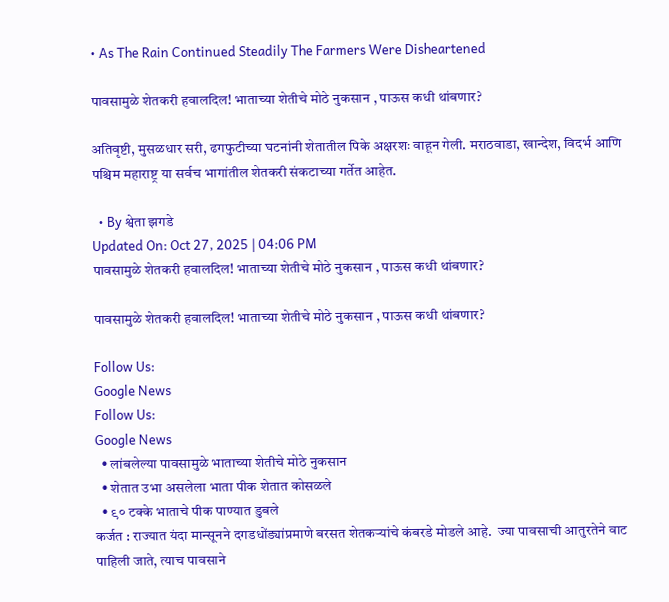• As The Rain Continued Steadily The Farmers Were Disheartened

पावसामुळे शेतकरी हवालदिल! भाताच्या शेतीचे मोठे नुकसान , पाऊस कधी थांबणार?

अतिवृष्टी, मुसळधार सरी, ढगफुटीच्या घटनांनी शेतातील पिके अक्षरशः वाहून गेली. मराठवाडा, खान्देश, विदर्भ आणि पश्चिम महाराष्ट्र या सर्वच भागांतील शेतकरी संकटाच्या गर्तेत आहेत.

  • By श्वेता झगडे
Updated On: Oct 27, 2025 | 04:06 PM
पावसामुळे शेतकरी हवालदिल! भाताच्या शेतीचे मोठे नुकसान , पाऊस कधी थांबणार?

पावसामुळे शेतकरी हवालदिल! भाताच्या शेतीचे मोठे नुकसान , पाऊस कधी थांबणार?

Follow Us:
Google News
Follow Us:
Google News
  • लांबलेल्या पावसामुळे भाताच्या शेतीचे मोठे नुकसान
  • शेतात उभा असलेला भाता पीक शेतात कोसळले
  • ९० टक्के भाताचे पीक पाण्यात डुबले
कर्जत : राज्यात यंदा मान्सूनने दगडधोंड्यांप्रमाणे बरसत शेतकऱ्यांचे कंबरडे मोडले आहे.  ज्या पावसाची आतुरतेने वाट पाहिली जाते, त्याच पावसाने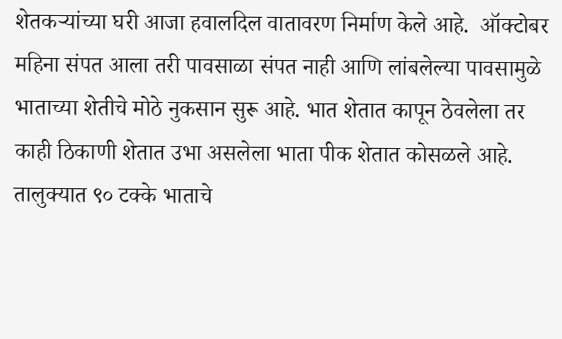शेतकऱ्यांच्या घरी आजा हवालदिल वातावरण निर्माण केले आहे.  ऑक्टोबर महिना संपत आला तरी पावसाळा संपत नाही आणि लांबलेल्या पावसामुळे भाताच्या शेतीचे मोठे नुकसान सुरू आहे. भात शेतात कापून ठेवलेला तर काही ठिकाणी शेतात उभा असलेला भाता पीक शेतात कोसळले आहे. तालुक्यात ९० टक्के भाताचे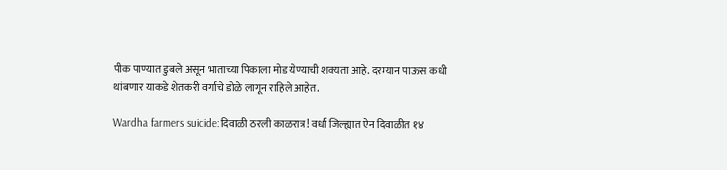पीक पाण्यात डुबले असून भाताच्या पिकाला मोड येण्याची शक्यता आहे. दरम्यान पाऊस कधी थांबणार याकडे शेतकरी वर्गाचे डोळे लागून राहिले आहेत.

Wardha farmers suicide:दिवाळी ठरली काळरात्र! वर्धा जिल्ह्यात ऐन दिवाळीत १४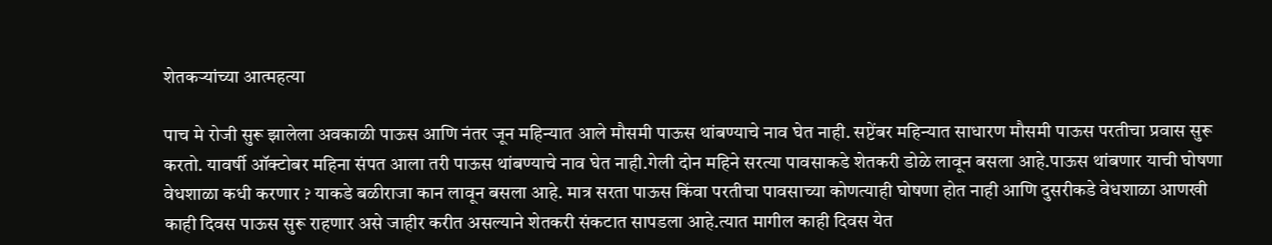शेतकऱ्यांच्या आत्महत्या

पाच मे रोजी सुरू झालेला अवकाळी पाऊस आणि नंतर जून महिन्यात आले मौसमी पाऊस थांबण्याचे नाव घेत नाही. सप्टेंबर महिन्यात साधारण मौसमी पाऊस परतीचा प्रवास सुरू करतो. यावर्षी ऑक्टोबर महिना संपत आला तरी पाऊस थांबण्याचे नाव घेत नाही.गेली दोन महिने सरत्या पावसाकडे शेतकरी डोळे लावून बसला आहे.पाऊस थांबणार याची घोषणा वेधशाळा कधी करणार ? याकडे बळीराजा कान लावून बसला आहे. मात्र सरता पाऊस किंवा परतीचा पावसाच्या कोणत्याही घोषणा होत नाही आणि दुसरीकडे वेधशाळा आणखी काही दिवस पाऊस सुरू राहणार असे जाहीर करीत असल्याने शेतकरी संकटात सापडला आहे.त्यात मागील काही दिवस येत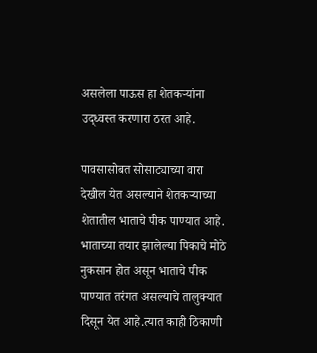असलेला पाऊस हा शेतकऱ्यांना उद्ध्वस्त करणारा ठरत आहे.

पावसासोबत सोसाट्याच्या वारा देखील येत असल्याने शेतकऱ्याच्या शेतातील भाताचे पीक पाण्यात आहे. भाताच्या तयार झालेल्या पिकाचे मोठे नुकसान होत असून भाताचे पीक पाण्यात तरंगत असल्याचे तालुक्यात दिसून येत आहे.त्यात काही ठिकाणी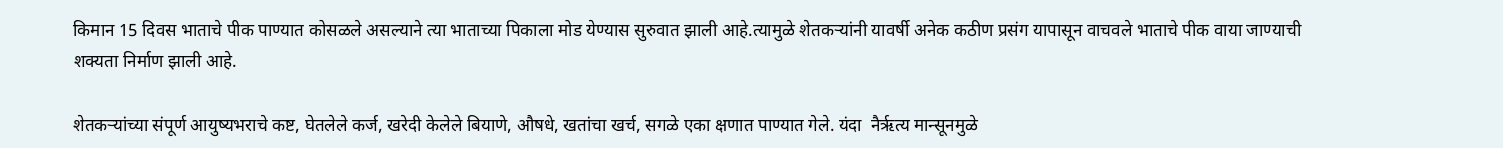किमान 15 दिवस भाताचे पीक पाण्यात कोसळले असल्याने त्या भाताच्या पिकाला मोड येण्यास सुरुवात झाली आहे.त्यामुळे शेतकऱ्यांनी यावर्षी अनेक कठीण प्रसंग यापासून वाचवले भाताचे पीक वाया जाण्याची शक्यता निर्माण झाली आहे.

शेतकऱ्यांच्या संपूर्ण आयुष्यभराचे कष्ट, घेतलेले कर्ज, खरेदी केलेले बियाणे, औषधे, खतांचा खर्च, सगळे एका क्षणात पाण्यात गेले. यंदा  नैर्ऋत्य मान्सूनमुळे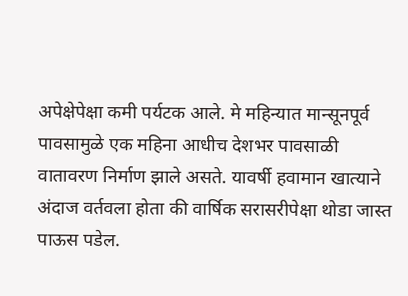अपेक्षेपेक्षा कमी पर्यटक आले. मे महिन्यात मान्सूनपूर्व पावसामुळे एक महिना आधीच देशभर पावसाळी वातावरण निर्माण झाले असते. यावर्षी हवामान खात्याने अंदाज वर्तवला होता की वार्षिक सरासरीपेक्षा थोडा जास्त पाऊस पडेल.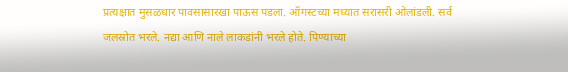प्रत्यक्षात मुसळधार पावसासारखा पाऊस पडला. ऑगस्टच्या मध्यात सरासरी ओलांडली. सर्व जलस्रोत भरले. नद्या आणि नाले लाकडांनी भरले होते. पिण्याच्या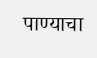पाण्याचा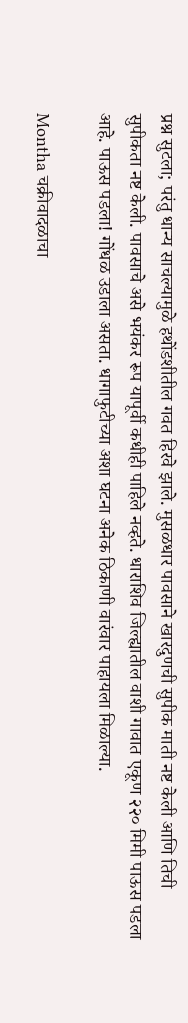प्रश्न सुटला; परंतु धान्य साचल्यामुळे हथोंडशीतील गवत हिरवे झाले. मुसळधार पावसाने खारदुणची सुपीक माती नष्ट केली आणि तिची सुपीकता नष्ट केली. पावसाचे असे भयंकर रूप यापूर्वी कधीही पाहिले नव्हते. धाराशिव जिल्ह्यातील वाशी गावात एकूण २२० मिमी पाऊस पडला आहे. पाऊस पडला! गोंधळ उडाला असता. धागाफुटीच्या अशा घटना अनेक ठिकाणी वारंवार पाहायला मिळाल्या.

Montha चक्रीवादळाचा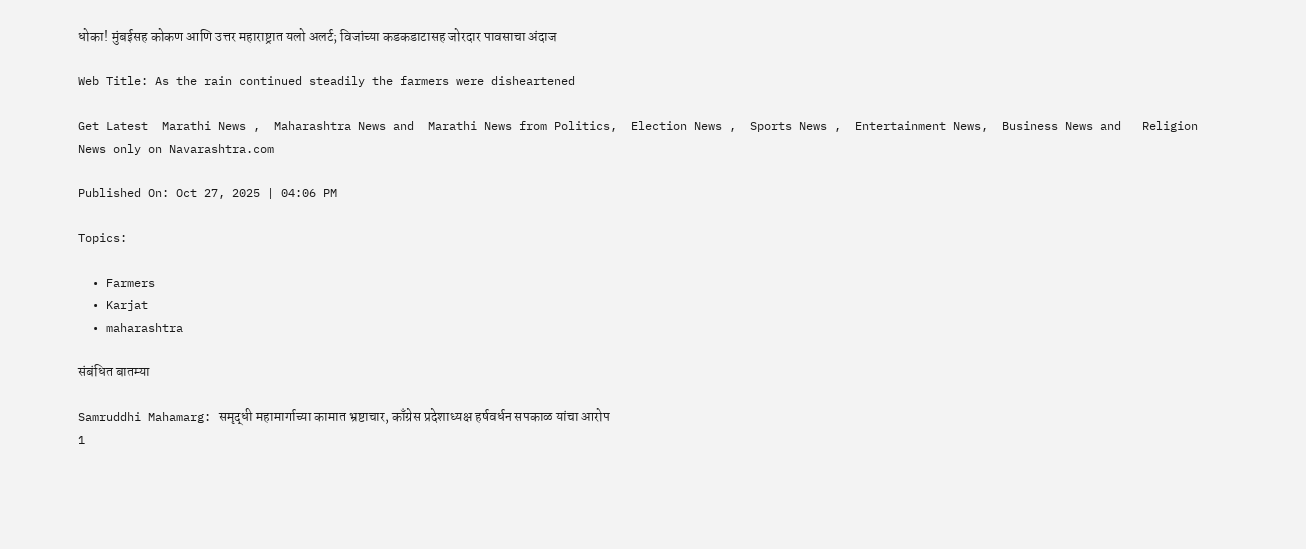धोका! मुंबईसह कोकण आणि उत्तर महाराष्ट्रात यलो अलर्ट; विजांच्या कडकडाटासह जोरदार पावसाचा अंदाज

Web Title: As the rain continued steadily the farmers were disheartened

Get Latest  Marathi News ,  Maharashtra News and  Marathi News from Politics,  Election News ,  Sports News ,  Entertainment News,  Business News and   Religion News only on Navarashtra.com

Published On: Oct 27, 2025 | 04:06 PM

Topics:

  • Farmers
  • Karjat
  • maharashtra

संबंधित बातम्या

Samruddhi Mahamarg: समृद्धी महामार्गाच्या कामात भ्रष्टाचार, काँग्रेस प्रदेशाध्यक्ष हर्षवर्धन सपकाळ यांचा आरोप
1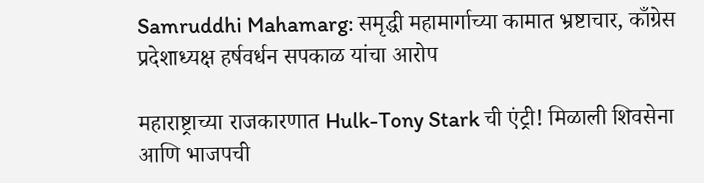Samruddhi Mahamarg: समृद्धी महामार्गाच्या कामात भ्रष्टाचार, काँग्रेस प्रदेशाध्यक्ष हर्षवर्धन सपकाळ यांचा आरोप

महाराष्ट्राच्या राजकारणात Hulk-Tony Stark ची एंट्री! मिळाली शिवसेना आणि भाजपची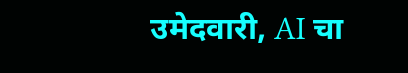उमेदवारी, AI चा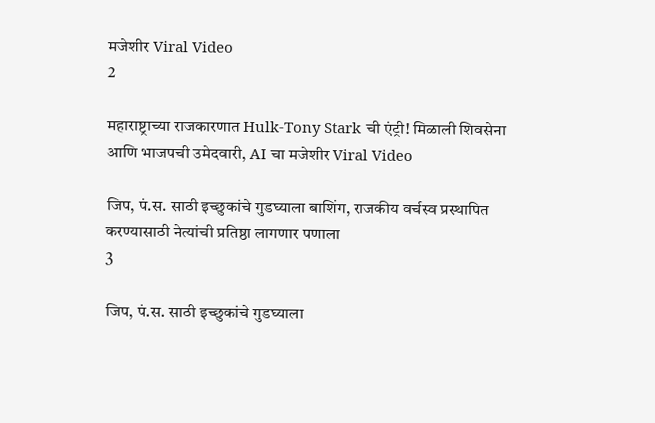मजेशीर Viral Video
2

महाराष्ट्राच्या राजकारणात Hulk-Tony Stark ची एंट्री! मिळाली शिवसेना आणि भाजपची उमेदवारी, AI चा मजेशीर Viral Video

जिप, पं.स. साठी इच्छुकांचे गुडघ्याला बाशिंग, राजकीय वर्चस्व प्रस्थापित करण्यासाठी नेत्यांची प्रतिष्ठा लागणार पणाला
3

जिप, पं.स. साठी इच्छुकांचे गुडघ्याला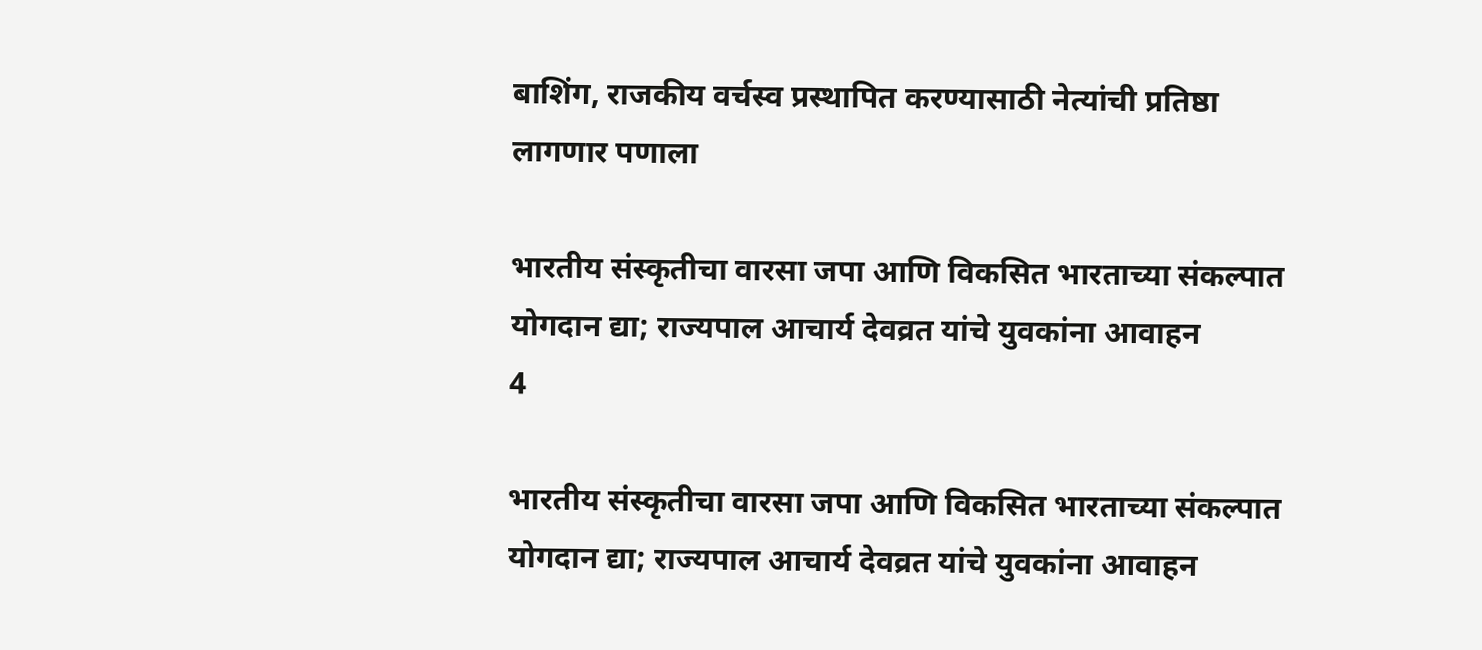बाशिंग, राजकीय वर्चस्व प्रस्थापित करण्यासाठी नेत्यांची प्रतिष्ठा लागणार पणाला

भारतीय संस्कृतीचा वारसा जपा आणि विकसित भारताच्या संकल्पात योगदान द्या; राज्यपाल आचार्य देवव्रत यांचे युवकांना आवाहन
4

भारतीय संस्कृतीचा वारसा जपा आणि विकसित भारताच्या संकल्पात योगदान द्या; राज्यपाल आचार्य देवव्रत यांचे युवकांना आवाहन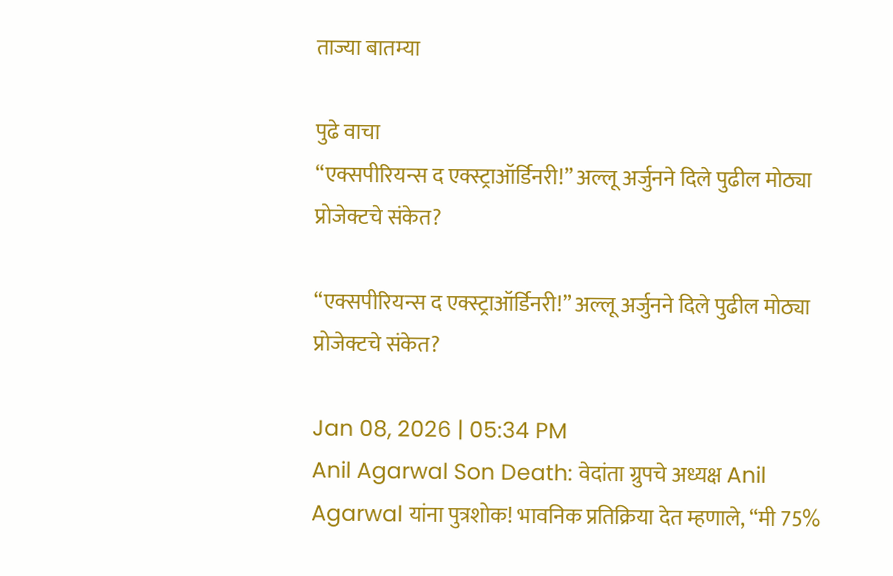ताज्या बातम्या

पुढे वाचा
“एक्सपीरियन्स द एक्स्ट्राऑर्डिनरी!” अल्लू अर्जुनने दिले पुढील मोठ्या प्रोजेक्टचे संकेत?

“एक्सपीरियन्स द एक्स्ट्राऑर्डिनरी!” अल्लू अर्जुनने दिले पुढील मोठ्या प्रोजेक्टचे संकेत?

Jan 08, 2026 | 05:34 PM
Anil Agarwal Son Death: वेदांता ग्रुपचे अध्यक्ष Anil Agarwal यांना पुत्रशोक! भावनिक प्रतिक्रिया देत म्हणाले, “मी 75%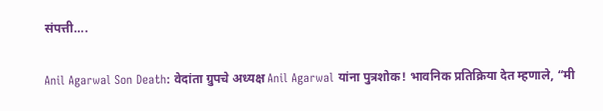संपत्ती….

Anil Agarwal Son Death: वेदांता ग्रुपचे अध्यक्ष Anil Agarwal यांना पुत्रशोक! भावनिक प्रतिक्रिया देत म्हणाले, “मी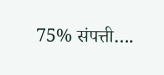75% संपत्ती….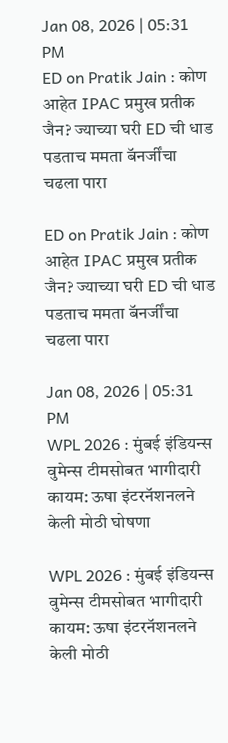Jan 08, 2026 | 05:31 PM
ED on Pratik Jain : कोण आहेत IPAC प्रमुख प्रतीक जैन? ज्याच्या घरी ED ची धाड पडताच ममता बॅनर्जींचा चढला पारा

ED on Pratik Jain : कोण आहेत IPAC प्रमुख प्रतीक जैन? ज्याच्या घरी ED ची धाड पडताच ममता बॅनर्जींचा चढला पारा

Jan 08, 2026 | 05:31 PM
WPL 2026 : मुंबई इंडियन्स वुमेन्स टीमसोबत भागीदारी कायम: ऊषा इंटरनॅशनलने केली मोठी घोषणा

WPL 2026 : मुंबई इंडियन्स वुमेन्स टीमसोबत भागीदारी कायम: ऊषा इंटरनॅशनलने केली मोठी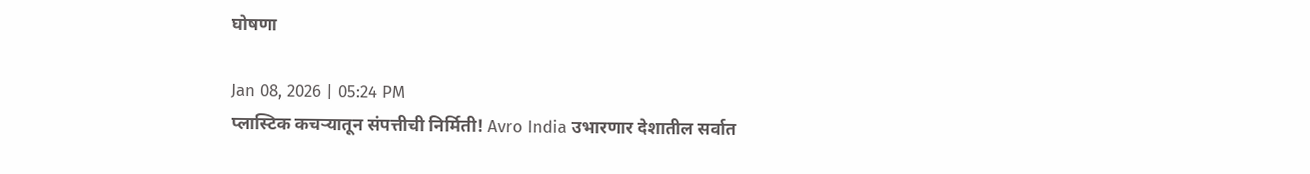घोषणा

Jan 08, 2026 | 05:24 PM
प्लास्टिक कचऱ्यातून संपत्तीची निर्मिती! Avro India उभारणार देशातील सर्वात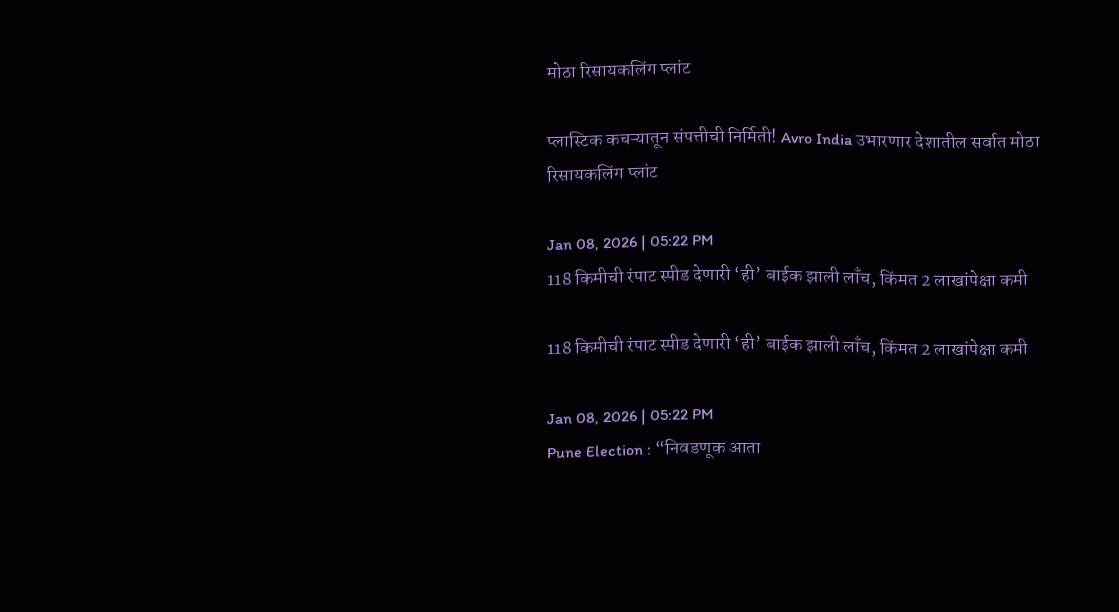मोठा रिसायकलिंग प्लांट

प्लास्टिक कचऱ्यातून संपत्तीची निर्मिती! Avro India उभारणार देशातील सर्वात मोठा रिसायकलिंग प्लांट

Jan 08, 2026 | 05:22 PM
118 किमीची रंपाट स्पीड देणारी ‘ही’ बाईक झाली लाँच, किंमत 2 लाखांपेक्षा कमी

118 किमीची रंपाट स्पीड देणारी ‘ही’ बाईक झाली लाँच, किंमत 2 लाखांपेक्षा कमी

Jan 08, 2026 | 05:22 PM
Pune Election : “निवडणूक आता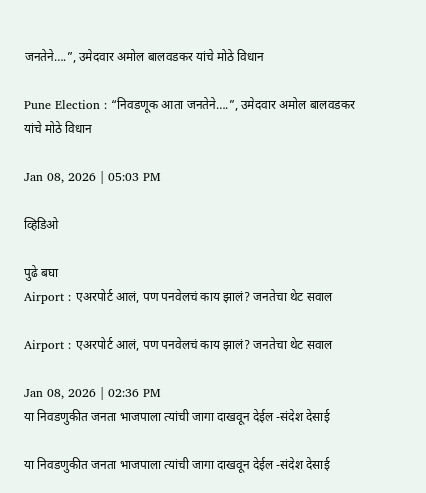जनतेने….”, उमेदवार अमोल बालवडकर यांचे मोठे विधान

Pune Election : “निवडणूक आता जनतेने….”, उमेदवार अमोल बालवडकर यांचे मोठे विधान

Jan 08, 2026 | 05:03 PM

व्हिडिओ

पुढे बघा
Airport : एअरपोर्ट आलं, पण पनवेलचं काय झालं? जनतेचा थेट सवाल

Airport : एअरपोर्ट आलं, पण पनवेलचं काय झालं? जनतेचा थेट सवाल

Jan 08, 2026 | 02:36 PM
या निवडणुकीत जनता भाजपाला त्यांची जागा दाखवून देईल -संदेश देसाई

या निवडणुकीत जनता भाजपाला त्यांची जागा दाखवून देईल -संदेश देसाई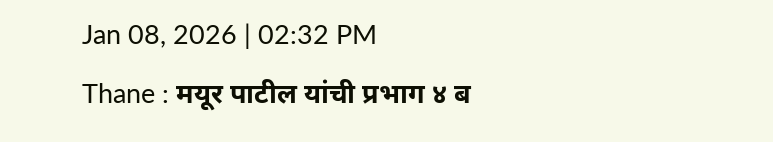Jan 08, 2026 | 02:32 PM
Thane : मयूर पाटील यांची प्रभाग ४ ब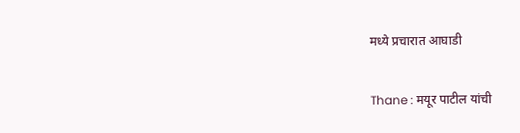मध्ये प्रचारात आघाडी

Thane : मयूर पाटील यांची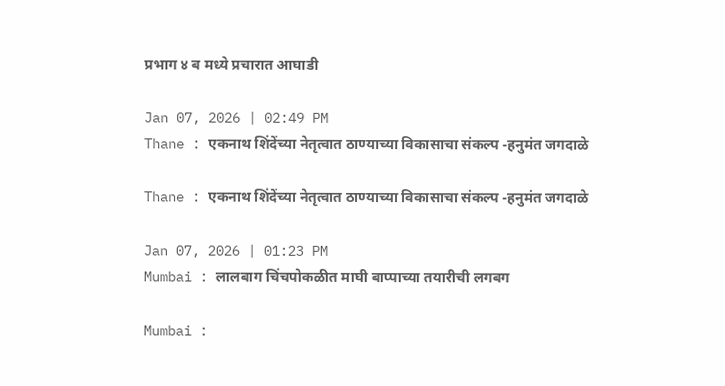प्रभाग ४ ब मध्ये प्रचारात आघाडी

Jan 07, 2026 | 02:49 PM
Thane : एकनाथ शिंदेंच्या नेतृत्वात ठाण्याच्या विकासाचा संकल्प -हनुमंत जगदाळे

Thane : एकनाथ शिंदेंच्या नेतृत्वात ठाण्याच्या विकासाचा संकल्प -हनुमंत जगदाळे

Jan 07, 2026 | 01:23 PM
Mumbai : लालबाग चिंचपोकळीत माघी बाप्पाच्या तयारीची लगबग

Mumbai :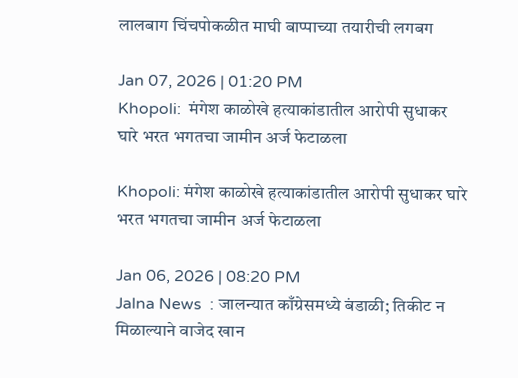लालबाग चिंचपोकळीत माघी बाप्पाच्या तयारीची लगबग

Jan 07, 2026 | 01:20 PM
Khopoli:  मंगेश काळोखे हत्याकांडातील आरोपी सुधाकर घारे भरत भगतचा जामीन अर्ज फेटाळला

Khopoli: मंगेश काळोखे हत्याकांडातील आरोपी सुधाकर घारे भरत भगतचा जामीन अर्ज फेटाळला

Jan 06, 2026 | 08:20 PM
Jalna News  : जालन्यात काँग्रेसमध्ये बंडाळी; तिकीट न मिळाल्याने वाजेद खान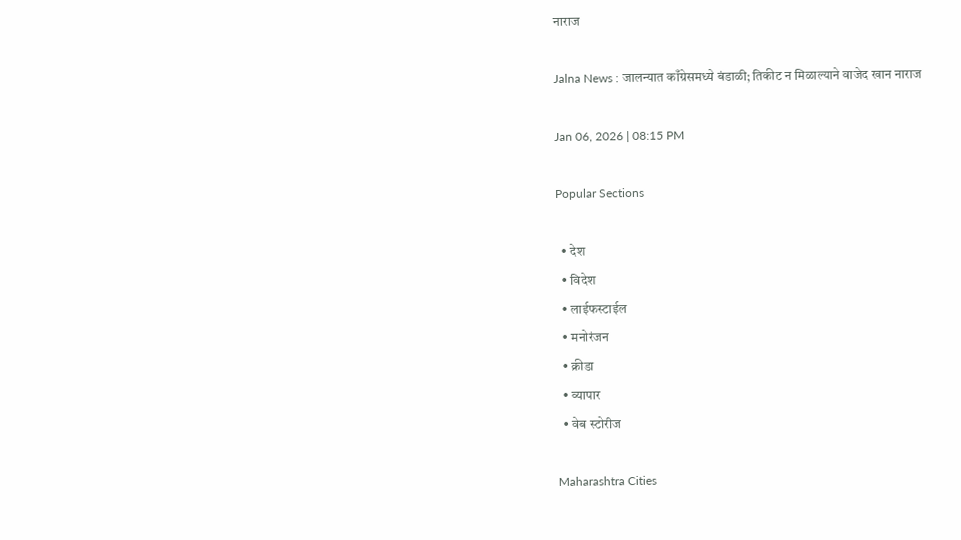नाराज

Jalna News : जालन्यात काँग्रेसमध्ये बंडाळी; तिकीट न मिळाल्याने वाजेद खान नाराज

Jan 06, 2026 | 08:15 PM

Popular Sections

  • देश
  • विदेश
  • लाईफस्टाईल
  • मनोरंजन
  • क्रीडा
  • व्यापार
  • वेब स्टोरीज

Maharashtra Cities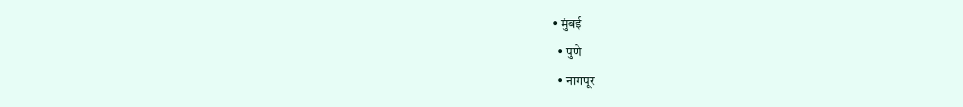• मुंबई
  • पुणे
  • नागपूर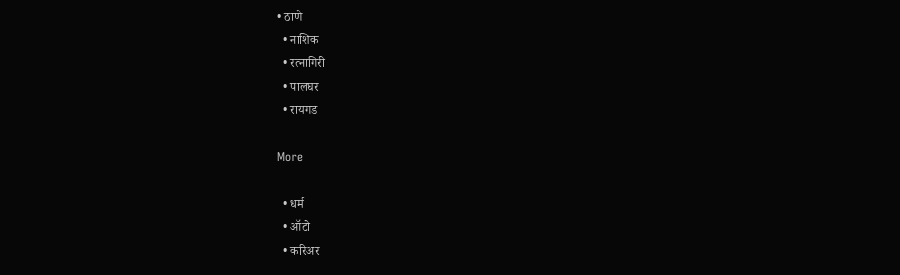• ठाणे
  • नाशिक
  • रत्नागिरी
  • पालघर
  • रायगड

More

  • धर्म
  • ऑटो
  • करिअर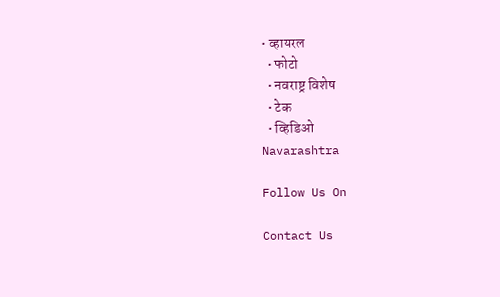• व्हायरल
  • फोटो
  • नवराष्ट्र विशेष
  • टेक
  • व्हिडिओ
Navarashtra

Follow Us On

Contact Us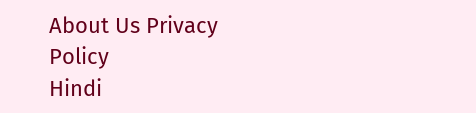About Us Privacy Policy
Hindi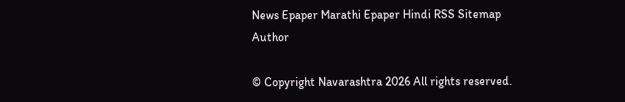News Epaper Marathi Epaper Hindi RSS Sitemap Author

© Copyright Navarashtra 2026 All rights reserved.